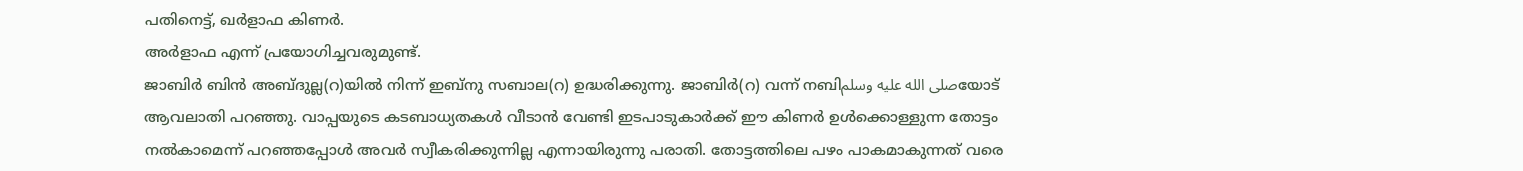പതിനെട്ട്, ഖർളാഫ കിണർ.
അർളാഫ എന്ന് പ്രയോഗിച്ചവരുമുണ്ട്.
ജാബിർ ബിൻ അബ്ദുല്ല(റ)യിൽ നിന്ന് ഇബ്നു സബാല(റ) ഉദ്ധരിക്കുന്നു. ജാബിർ(റ) വന്ന് നബിصلى الله عليه وسلمയോട് ആവലാതി പറഞ്ഞു. വാപ്പയുടെ കടബാധ്യതകൾ വീടാൻ വേണ്ടി ഇടപാടുകാർക്ക് ഈ കിണർ ഉൾക്കൊള്ളുന്ന തോട്ടം നൽകാമെന്ന് പറഞ്ഞപ്പോൾ അവർ സ്വീകരിക്കുന്നില്ല എന്നായിരുന്നു പരാതി. തോട്ടത്തിലെ പഴം പാകമാകുന്നത് വരെ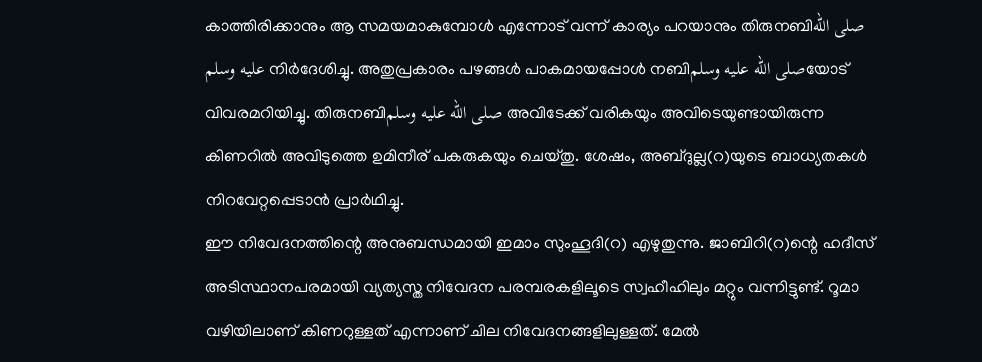കാത്തിരിക്കാനും ആ സമയമാകുമ്പോൾ എന്നോട് വന്ന് കാര്യം പറയാനും തിരുനബിصلى الله عليه وسلم നിർദേശിച്ചു. അതുപ്രകാരം പഴങ്ങൾ പാകമായപ്പോൾ നബിصلى الله عليه وسلمയോട് വിവരമറിയിച്ചു. തിരുനബിصلى الله عليه وسلم അവിടേക്ക് വരികയും അവിടെയുണ്ടായിരുന്ന കിണറിൽ അവിടുത്തെ ഉമിനീര് പകരുകയും ചെയ്തു. ശേഷം, അബ്ദുല്ല(റ)യുടെ ബാധ്യതകൾ നിറവേറ്റപ്പെടാൻ പ്രാർഥിച്ചു.
ഈ നിവേദനത്തിന്റെ അനുബന്ധമായി ഇമാം സുംഹൂദി(റ) എഴുതുന്നു. ജാബിറി(റ)ന്റെ ഹദീസ് അടിസ്ഥാനപരമായി വ്യത്യസ്ത നിവേദന പരമ്പരകളിലൂടെ സ്വഹീഹിലും മറ്റും വന്നിട്ടുണ്ട്. റൂമാ വഴിയിലാണ് കിണറുള്ളത് എന്നാണ് ചില നിവേദനങ്ങളിലുള്ളത്. മേൽ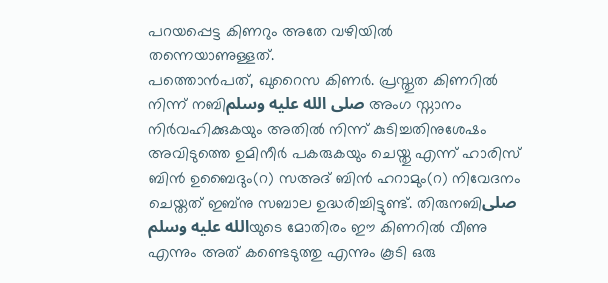പറയപ്പെട്ട കിണറും അതേ വഴിയിൽ തന്നെയാണുള്ളത്.
പത്തൊൻപത്, ഖുറൈസ കിണർ. പ്രസ്തുത കിണറിൽ നിന്ന് നബിصلى الله عليه وسلم അംഗ സ്നാനം നിർവഹിക്കുകയും അതിൽ നിന്ന് കുടിച്ചതിനുശേഷം അവിടുത്തെ ഉമിനീർ പകരുകയും ചെയ്തു എന്ന് ഹാരിസ് ബിൻ ഉബൈദും(റ) സഅദ് ബിൻ ഹറാമും(റ) നിവേദനം ചെയ്തത് ഇബ്നു സബാല ഉദ്ധരിച്ചിട്ടുണ്ട്. തിരുനബിصلى الله عليه وسلمയുടെ മോതിരം ഈ കിണറിൽ വീണു എന്നും അത് കണ്ടെടുത്തു എന്നും കൂടി ഒരു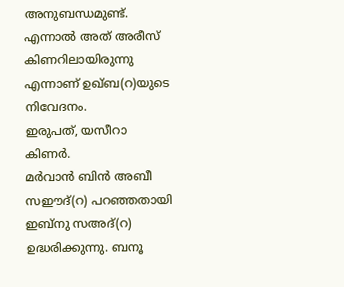അനുബന്ധമുണ്ട്. എന്നാൽ അത് അരീസ് കിണറിലായിരുന്നു എന്നാണ് ഉഖ്ബ(റ)യുടെ നിവേദനം.
ഇരുപത്, യസീറാ കിണർ.
മർവാൻ ബിൻ അബീ സഈദ്(റ) പറഞ്ഞതായി ഇബ്നു സഅദ്(റ) ഉദ്ധരിക്കുന്നു. ബനൂ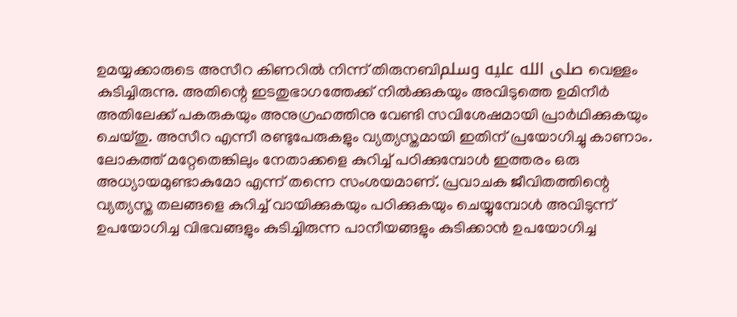ഉമയ്യക്കാരുടെ അസീറ കിണറിൽ നിന്ന് തിരുനബിصلى الله عليه وسلم വെള്ളം കുടിച്ചിരുന്നു. അതിന്റെ ഇടതുഭാഗത്തേക്ക് നിൽക്കുകയും അവിടുത്തെ ഉമിനീർ അതിലേക്ക് പകരുകയും അനുഗ്രഹത്തിനു വേണ്ടി സവിശേഷമായി പ്രാർഥിക്കുകയും ചെയ്തു. അസീറ എന്നീ രണ്ടുപേരുകളും വ്യത്യസ്തമായി ഇതിന് പ്രയോഗിച്ചു കാണാം.
ലോകത്ത് മറ്റേതെങ്കിലും നേതാക്കളെ കുറിച്ച് പഠിക്കുമ്പോൾ ഇത്തരം ഒരു അധ്യായമുണ്ടാകുമോ എന്ന് തന്നെ സംശയമാണ്. പ്രവാചക ജീവിതത്തിന്റെ വ്യത്യസ്ത തലങ്ങളെ കുറിച്ച് വായിക്കുകയും പഠിക്കുകയും ചെയ്യുമ്പോൾ അവിടുന്ന് ഉപയോഗിച്ച വിഭവങ്ങളും കുടിച്ചിരുന്ന പാനീയങ്ങളും കുടിക്കാൻ ഉപയോഗിച്ച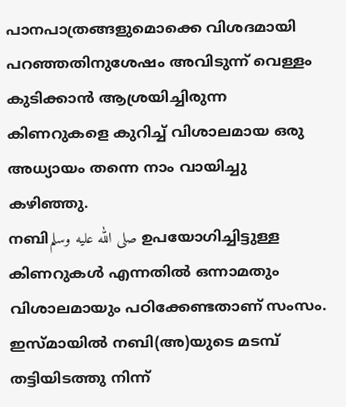പാനപാത്രങ്ങളുമൊക്കെ വിശദമായി പറഞ്ഞതിനുശേഷം അവിടുന്ന് വെള്ളം കുടിക്കാൻ ആശ്രയിച്ചിരുന്ന കിണറുകളെ കുറിച്ച് വിശാലമായ ഒരു അധ്യായം തന്നെ നാം വായിച്ചു കഴിഞ്ഞു.
നബിصلى الله عليه وسلم ഉപയോഗിച്ചിട്ടുള്ള കിണറുകൾ എന്നതിൽ ഒന്നാമതും വിശാലമായും പഠിക്കേണ്ടതാണ് സംസം. ഇസ്മായിൽ നബി(അ)യുടെ മടമ്പ് തട്ടിയിടത്തു നിന്ന്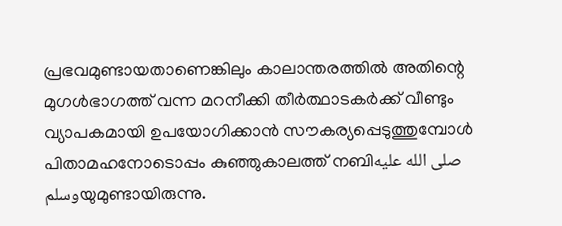പ്രഭവമുണ്ടായതാണെങ്കിലും കാലാന്തരത്തിൽ അതിന്റെ മുഗൾഭാഗത്ത് വന്ന മറനീക്കി തീർത്ഥാടകർക്ക് വീണ്ടും വ്യാപകമായി ഉപയോഗിക്കാൻ സൗകര്യപ്പെടുത്തുമ്പോൾ പിതാമഹനോടൊപ്പം കുഞ്ഞുകാലത്ത് നബിصلى الله عليه وسلمയുമുണ്ടായിരുന്നു.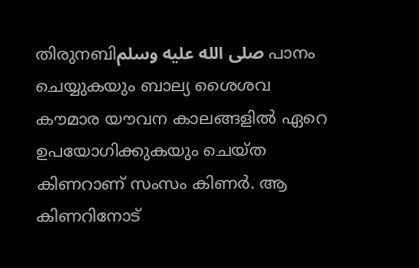തിരുനബിصلى الله عليه وسلم പാനം ചെയ്യുകയും ബാല്യ ശൈശവ കൗമാര യൗവന കാലങ്ങളിൽ ഏറെ ഉപയോഗിക്കുകയും ചെയ്ത കിണറാണ് സംസം കിണർ. ആ കിണറിനോട്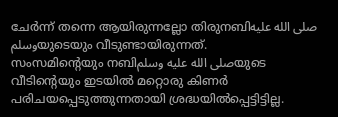ചേർന്ന് തന്നെ ആയിരുന്നല്ലോ തിരുനബിصلى الله عليه وسلمയുടെയും വീടുണ്ടായിരുന്നത്.
സംസമിന്റെയും നബിصلى الله عليه وسلمയുടെ വീടിന്റെയും ഇടയിൽ മറ്റൊരു കിണർ പരിചയപ്പെടുത്തുന്നതായി ശ്രദ്ധയിൽപ്പെട്ടിട്ടില്ല.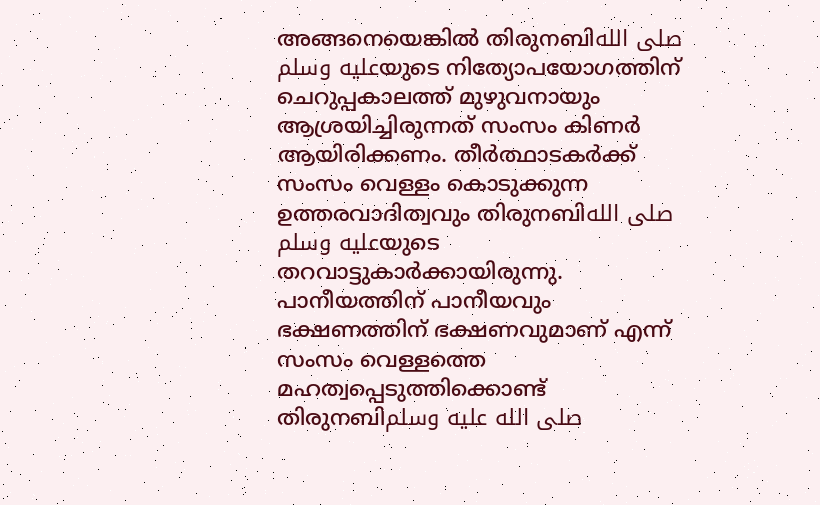അങ്ങനെയെങ്കിൽ തിരുനബിصلى الله عليه وسلمയുടെ നിത്യോപയോഗത്തിന് ചെറുപ്പകാലത്ത് മുഴുവനായും ആശ്രയിച്ചിരുന്നത് സംസം കിണർ ആയിരിക്കണം. തീർത്ഥാടകർക്ക് സംസം വെള്ളം കൊടുക്കുന്ന ഉത്തരവാദിത്വവും തിരുനബിصلى الله عليه وسلمയുടെ തറവാട്ടുകാർക്കായിരുന്നു. പാനീയത്തിന് പാനീയവും ഭക്ഷണത്തിന് ഭക്ഷണവുമാണ് എന്ന് സംസം വെള്ളത്തെ മഹത്വപ്പെടുത്തിക്കൊണ്ട് തിരുനബിصلى الله عليه وسلم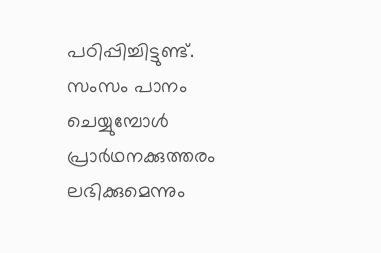പഠിപ്പിച്ചിട്ടുണ്ട്. സംസം പാനം ചെയ്യുമ്പോൾ പ്രാർഥനക്കുത്തരം ലഭിക്കുമെന്നും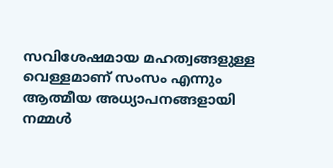സവിശേഷമായ മഹത്വങ്ങളുള്ള വെള്ളമാണ് സംസം എന്നും ആത്മീയ അധ്യാപനങ്ങളായി നമ്മൾ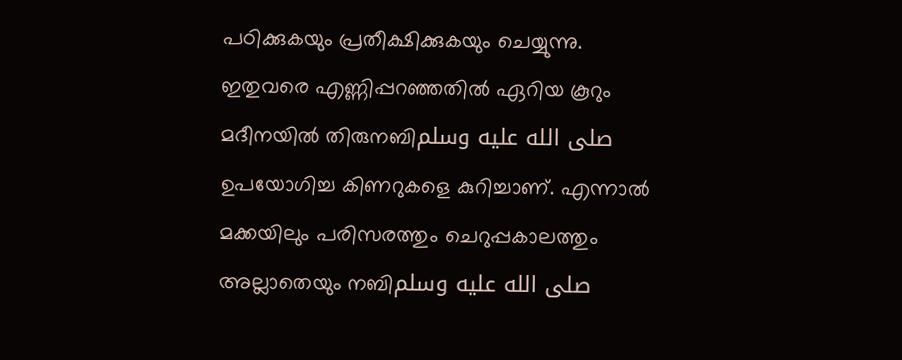പഠിക്കുകയും പ്രതീക്ഷിക്കുകയും ചെയ്യുന്നു.
ഇതുവരെ എണ്ണിപ്പറഞ്ഞതിൽ ഏറിയ കൂറും മദീനയിൽ തിരുനബിصلى الله عليه وسلم ഉപയോഗിച്ച കിണറുകളെ കുറിച്ചാണ്. എന്നാൽ മക്കയിലും പരിസരത്തും ചെറുപ്പകാലത്തും അല്ലാതെയും നബിصلى الله عليه وسلم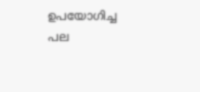ഉപയോഗിച്ച പല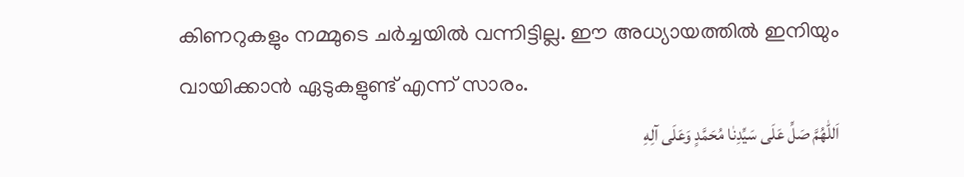കിണറുകളും നമ്മുടെ ചർച്ചയിൽ വന്നിട്ടില്ല. ഈ അധ്യായത്തിൽ ഇനിയും വായിക്കാൻ ഏടുകളുണ്ട് എന്ന് സാരം.
اَللّٰهُمَّ صَلِّ عَلَى سَيِّدِنٰا مُحَمَّدٍ وَعَلَى آلِهِ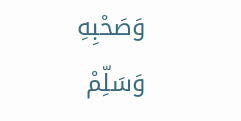وَصَحْبِهِ وَسَلِّمْ